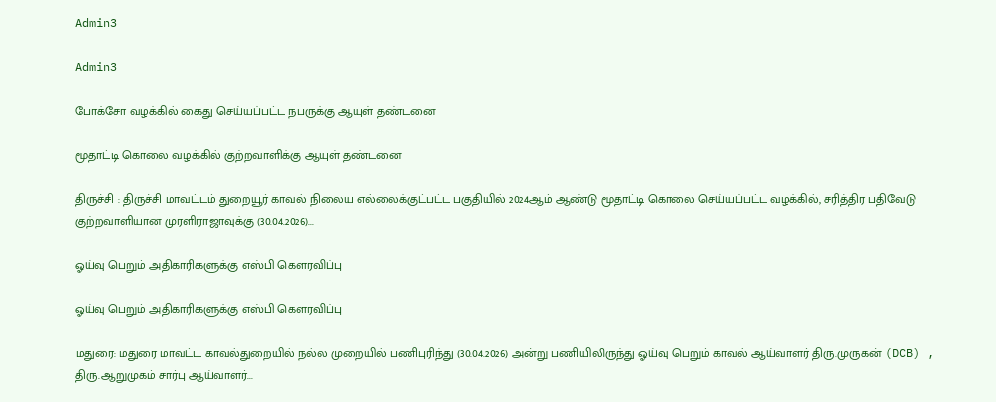Admin3

Admin3

போக்சோ வழக்கில் கைது செய்யப்பட்ட நபருக்கு ஆயுள் தண்டனை

மூதாட்டி கொலை வழக்கில் குற்றவாளிக்கு ஆயுள் தண்டனை

திருச்சி : திருச்சி மாவட்டம் துறையூர் காவல் நிலைய எல்லைக்குட்பட்ட பகுதியில் 2024ஆம் ஆண்டு மூதாட்டி கொலை செய்யப்பட்ட வழக்கில், சரித்திர பதிவேடு குற்றவாளியான முரளிராஜாவுக்கு (30.04.2026)...

ஓய்வு பெறும் அதிகாரிகளுக்கு எஸ்பி கௌரவிப்பு

ஓய்வு பெறும் அதிகாரிகளுக்கு எஸ்பி கௌரவிப்பு

மதுரை: மதுரை மாவட்ட காவல்துறையில் நல்ல முறையில் பணிபுரிந்து (30.04.2026) அன்று பணியிலிருந்து ஓய்வு பெறும் காவல் ஆய்வாளர் திரு.முருகன் (DCB) , திரு.ஆறுமுகம் சார்பு ஆய்வாளர்...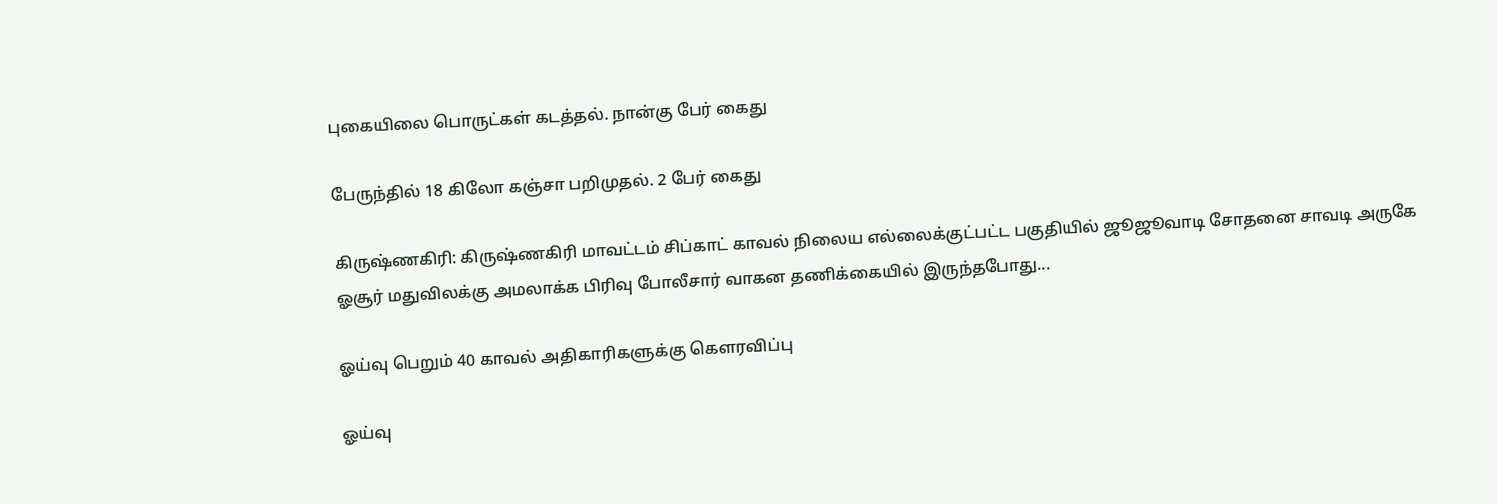புகையிலை பொருட்கள் கடத்தல். நான்கு பேர் கைது

பேருந்தில் 18 கிலோ கஞ்சா பறிமுதல். 2 பேர் கைது

கிருஷ்ணகிரி: கிருஷ்ணகிரி மாவட்டம் சிப்காட் காவல் நிலைய எல்லைக்குட்பட்ட பகுதியில் ஜூஜூவாடி சோதனை சாவடி அருகே ஓசூர் மதுவிலக்கு அமலாக்க பிரிவு போலீசார் வாகன தணிக்கையில் இருந்தபோது...

ஓய்வு பெறும் 40 காவல் அதிகாரிகளுக்கு கௌரவிப்பு

ஓய்வு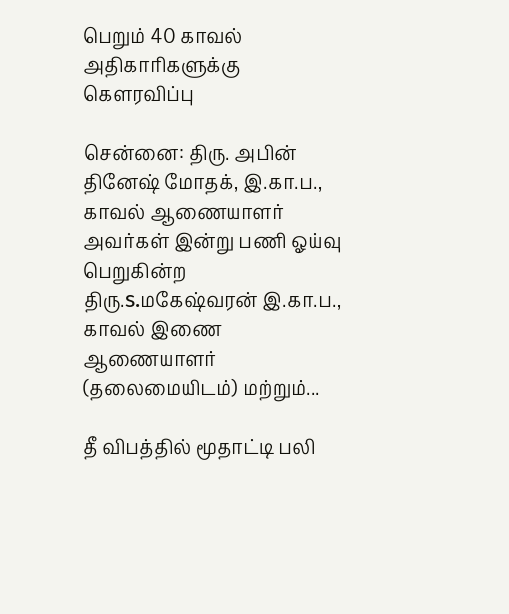பெறும் 40 காவல் அதிகாரிகளுக்கு கௌரவிப்பு

சென்னை: திரு. அபின் தினேஷ் மோதக், இ.கா.ப., காவல் ஆணையாளர் அவர்கள் இன்று பணி ஓய்வு பெறுகின்ற திரு.s.மகேஷ்வரன் இ.கா.ப., காவல் இணை ஆணையாளர் (தலைமையிடம்) மற்றும்...

தீ விபத்தில் மூதாட்டி பலி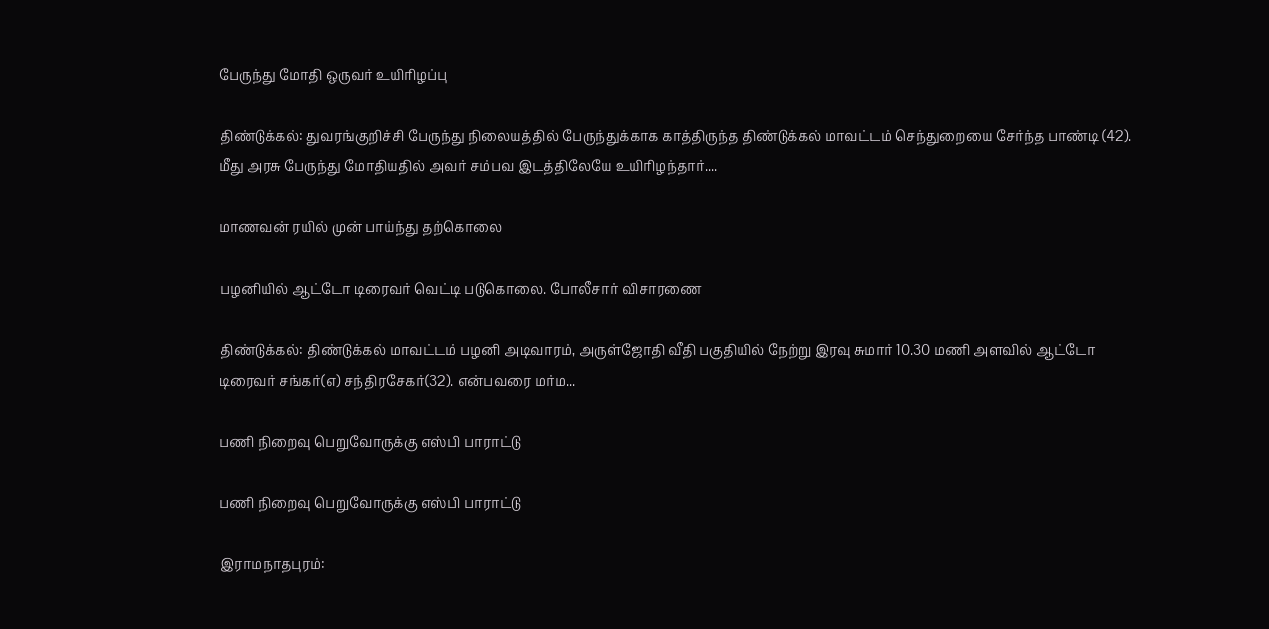பேருந்து மோதி ஒருவர் உயிரிழப்பு

திண்டுக்கல்: துவரங்குறிச்சி பேருந்து நிலையத்தில் பேருந்துக்காக காத்திருந்த திண்டுக்கல் மாவட்டம் செந்துறையை சேர்ந்த பாண்டி (42). மீது அரசு பேருந்து மோதியதில் அவர் சம்பவ இடத்திலேயே உயிரிழந்தார்....

மாணவன் ரயில் முன் பாய்ந்து தற்கொலை

பழனியில் ஆட்டோ டிரைவர் வெட்டி படுகொலை. போலீசார் விசாரணை

திண்டுக்கல்: திண்டுக்கல் மாவட்டம் பழனி அடிவாரம், அருள்ஜோதி வீதி பகுதியில் நேற்று இரவு சுமார் 10.30 மணி அளவில் ஆட்டோ டிரைவர் சங்கர்(எ) சந்திரசேகர்(32). என்பவரை மர்ம...

பணி நிறைவு பெறுவோருக்கு எஸ்பி பாராட்டு

பணி நிறைவு பெறுவோருக்கு எஸ்பி பாராட்டு

இராமநாதபுரம்: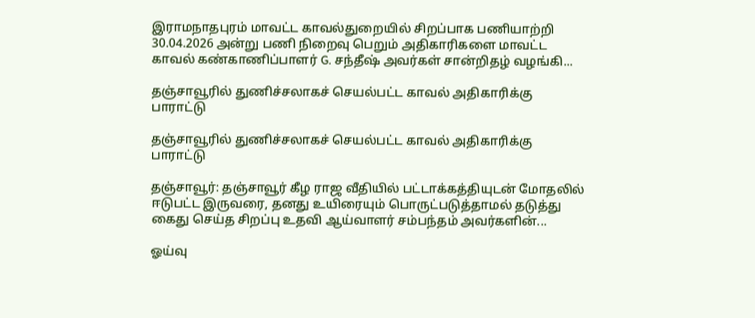இராமநாதபுரம் மாவட்ட காவல்துறையில் சிறப்பாக பணியாற்றி 30.04.2026 அன்று பணி நிறைவு பெறும் அதிகாரிகளை மாவட்ட காவல் கண்காணிப்பாளர் G. சந்தீஷ் அவர்கள் சான்றிதழ் வழங்கி...

தஞ்சாவூரில் துணிச்சலாகச் செயல்பட்ட காவல் அதிகாரிக்கு பாராட்டு

தஞ்சாவூரில் துணிச்சலாகச் செயல்பட்ட காவல் அதிகாரிக்கு பாராட்டு

தஞ்சாவூர்: தஞ்சாவூர் கீழ ராஜ வீதியில் பட்டாக்கத்தியுடன் மோதலில் ஈடுபட்ட இருவரை, தனது உயிரையும் பொருட்படுத்தாமல் தடுத்து கைது செய்த சிறப்பு உதவி ஆய்வாளர் சம்பந்தம் அவர்களின்...

ஓய்வு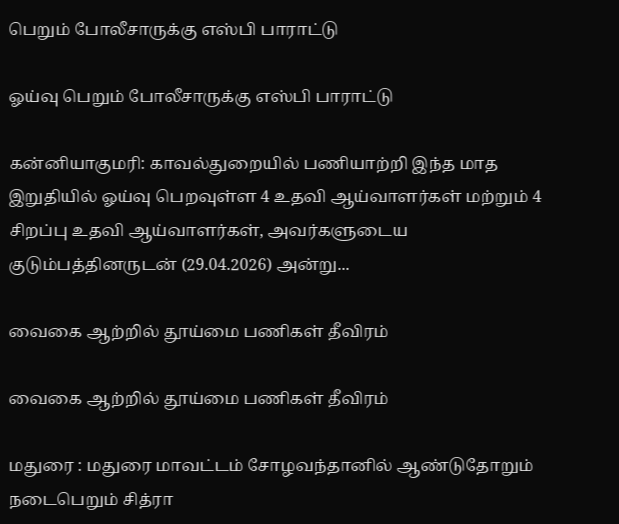பெறும் போலீசாருக்கு எஸ்பி பாராட்டு

ஓய்வு பெறும் போலீசாருக்கு எஸ்பி பாராட்டு

கன்னியாகுமரி: காவல்துறையில் பணியாற்றி இந்த மாத இறுதியில் ஓய்வு பெறவுள்ள 4 உதவி ஆய்வாளர்கள் மற்றும் 4 சிறப்பு உதவி ஆய்வாளர்கள், அவர்களுடைய குடும்பத்தினருடன் (29.04.2026) அன்று...

வைகை ஆற்றில் தூய்மை பணிகள் தீவிரம்

வைகை ஆற்றில் தூய்மை பணிகள் தீவிரம்

மதுரை : மதுரை மாவட்டம் சோழவந்தானில் ஆண்டுதோறும் நடைபெறும் சித்ரா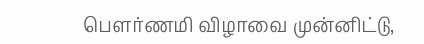பௌர்ணமி விழாவை முன்னிட்டு,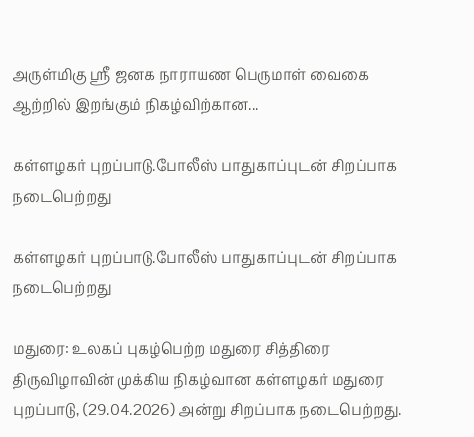அருள்மிகு ஸ்ரீ ஜனக நாராயண பெருமாள் வைகை ஆற்றில் இறங்கும் நிகழ்விற்கான...

கள்ளழகர் புறப்பாடு.போலீஸ் பாதுகாப்புடன் சிறப்பாக நடைபெற்றது

கள்ளழகர் புறப்பாடு.போலீஸ் பாதுகாப்புடன் சிறப்பாக நடைபெற்றது

மதுரை: உலகப் புகழ்பெற்ற மதுரை சித்திரை திருவிழாவின் முக்கிய நிகழ்வான கள்ளழகர் மதுரை புறப்பாடு, (29.04.2026) அன்று சிறப்பாக நடைபெற்றது.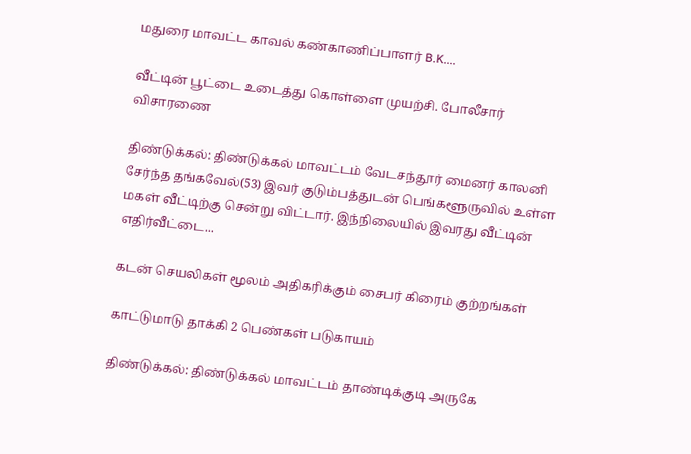மதுரை மாவட்ட காவல் கண்காணிப்பாளர் B.K....

வீட்டின் பூட்டை உடைத்து கொள்ளை முயற்சி. போலீசார் விசாரணை

திண்டுக்கல்: திண்டுக்கல் மாவட்டம் வேடசந்தூர் மைனர் காலனி சேர்ந்த தங்கவேல்(53) இவர் குடும்பத்துடன் பெங்களூருவில் உள்ள மகள் வீட்டிற்கு சென்று விட்டார். இந்நிலையில் இவரது வீட்டின் எதிர்வீட்டை...

கடன் செயலிகள் மூலம் அதிகரிக்கும் சைபர் கிரைம் குற்றங்கள்

காட்டுமாடு தாக்கி 2 பெண்கள் படுகாயம்

திண்டுக்கல்: திண்டுக்கல் மாவட்டம் தாண்டிக்குடி அருகே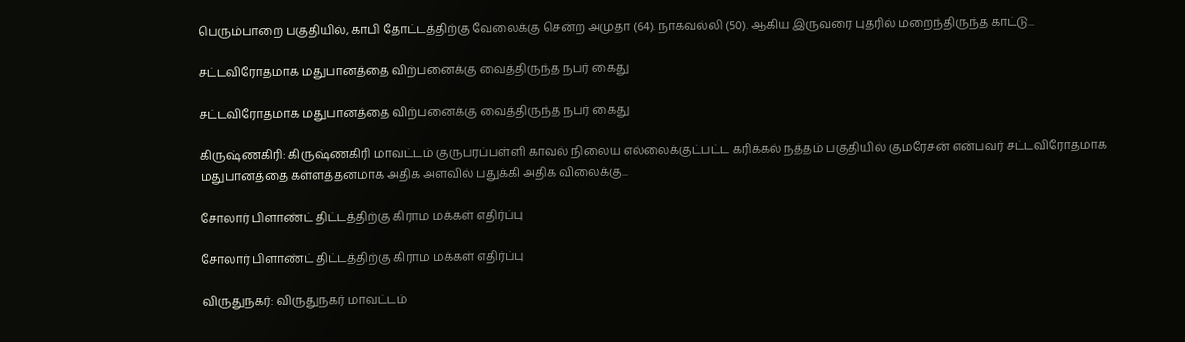பெரும்பாறை பகுதியில், காபி தோட்டத்திற்கு வேலைக்கு சென்ற அமுதா (64). நாகவல்லி (50). ஆகிய இருவரை புதரில் மறைந்திருந்த காட்டு...

சட்டவிரோதமாக மதுபானத்தை விற்பனைக்கு வைத்திருந்த நபர் கைது

சட்டவிரோதமாக மதுபானத்தை விற்பனைக்கு வைத்திருந்த நபர் கைது

கிருஷ்ணகிரி: கிருஷ்ணகிரி மாவட்டம் குருபரப்பள்ளி காவல் நிலைய எல்லைக்குட்பட்ட கரிக்கல் நத்தம் பகுதியில் குமரேசன் என்பவர் சட்டவிரோதமாக மதுபானத்தை கள்ளத்தனமாக அதிக அளவில் பதுக்கி அதிக விலைக்கு...

சோலார் பிளாண்ட் திட்டத்திற்கு கிராம மக்கள் எதிர்ப்பு

சோலார் பிளாண்ட் திட்டத்திற்கு கிராம மக்கள் எதிர்ப்பு

விருதுநகர்: விருதுநகர் மாவட்டம்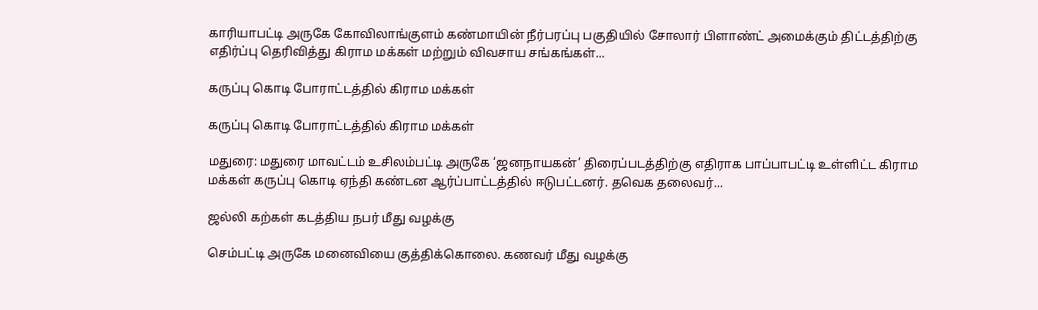காரியாபட்டி அருகே கோவிலாங்குளம் கண்மாயின் நீர்பரப்பு பகுதியில் சோலார் பிளாண்ட் அமைக்கும் திட்டத்திற்கு எதிர்ப்பு தெரிவித்து கிராம மக்கள் மற்றும் விவசாய சங்கங்கள்...

கருப்பு கொடி போராட்டத்தில் கிராம மக்கள்

கருப்பு கொடி போராட்டத்தில் கிராம மக்கள்

மதுரை: மதுரை மாவட்டம் உசிலம்பட்டி அருகே ‘ஜனநாயகன்’ திரைப்படத்திற்கு எதிராக பாப்பாபட்டி உள்ளிட்ட கிராம மக்கள் கருப்பு கொடி ஏந்தி கண்டன ஆர்ப்பாட்டத்தில் ஈடுபட்டனர். தவெக தலைவர்...

ஜல்லி கற்கள் கடத்திய நபர் மீது வழக்கு

செம்பட்டி அருகே மனைவியை குத்திக்கொலை. கணவர் மீது வழக்கு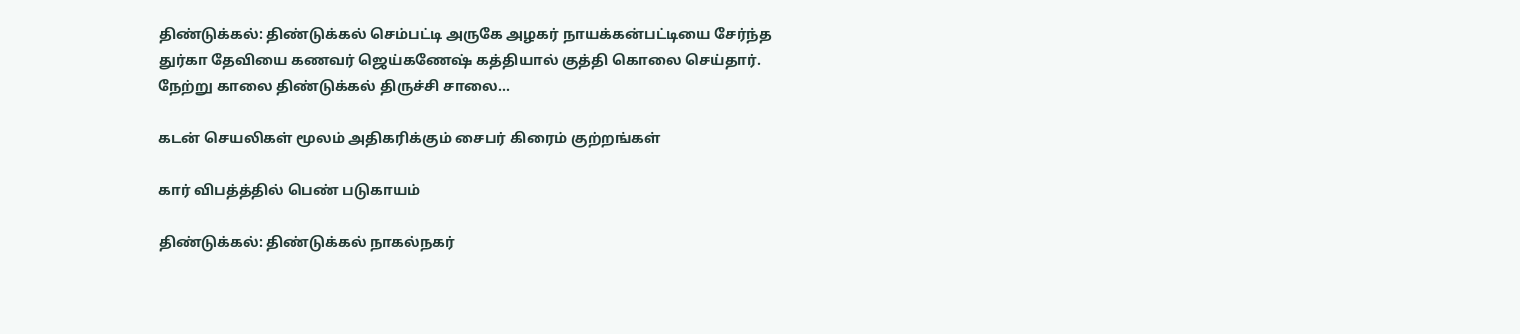திண்டுக்கல்: திண்டுக்கல் செம்பட்டி அருகே அழகர் நாயக்கன்பட்டியை சேர்ந்த துர்கா தேவியை கணவர் ஜெய்கணேஷ் கத்தியால் குத்தி கொலை செய்தார். நேற்று காலை திண்டுக்கல் திருச்சி சாலை...

கடன் செயலிகள் மூலம் அதிகரிக்கும் சைபர் கிரைம் குற்றங்கள்

கார் விபத்த்தில் பெண் படுகாயம்

திண்டுக்கல்: திண்டுக்கல் நாகல்நகர்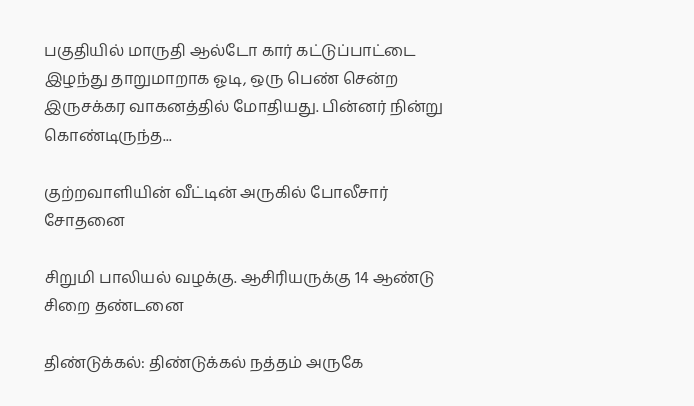பகுதியில் மாருதி ஆல்டோ கார் கட்டுப்பாட்டை இழந்து தாறுமாறாக ஓடி, ஒரு பெண் சென்ற இருசக்கர வாகனத்தில் மோதியது. பின்னர் நின்று கொண்டிருந்த...

குற்றவாளியின் வீட்டின் அருகில் போலீசார் சோதனை

சிறுமி பாலியல் வழக்கு. ஆசிரியருக்கு 14 ஆண்டு சிறை தண்டனை

திண்டுக்கல்: திண்டுக்கல் நத்தம் அருகே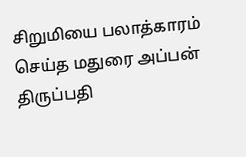சிறுமியை பலாத்காரம் செய்த மதுரை அப்பன் திருப்பதி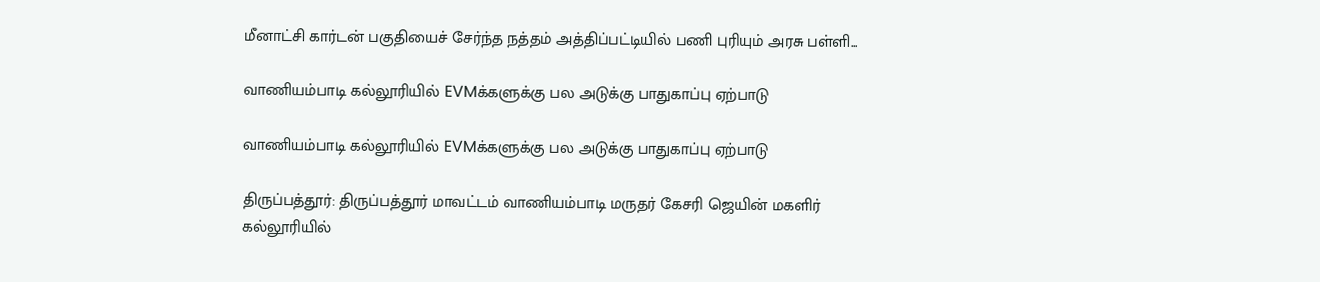மீனாட்சி கார்டன் பகுதியைச் சேர்ந்த நத்தம் அத்திப்பட்டியில் பணி புரியும் அரசு பள்ளி...

வாணியம்பாடி கல்லூரியில் EVMக்களுக்கு பல அடுக்கு பாதுகாப்பு ஏற்பாடு

வாணியம்பாடி கல்லூரியில் EVMக்களுக்கு பல அடுக்கு பாதுகாப்பு ஏற்பாடு

திருப்பத்தூர்: திருப்பத்தூர் மாவட்டம் வாணியம்பாடி மருதர் கேசரி ஜெயின் மகளிர் கல்லூரியில்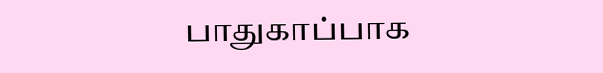பாதுகாப்பாக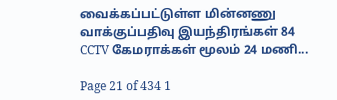வைக்கப்பட்டுள்ள மின்னணு வாக்குப்பதிவு இயந்திரங்கள் 84 CCTV கேமராக்கள் மூலம் 24 மணி...

Page 21 of 434 1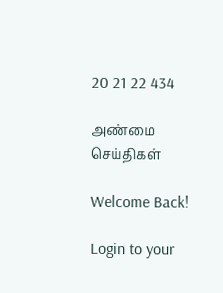20 21 22 434

அண்மை செய்திகள்

Welcome Back!

Login to your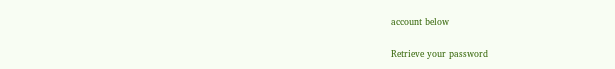account below

Retrieve your password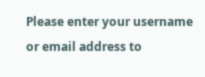Please enter your username or email address to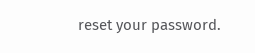reset your password.